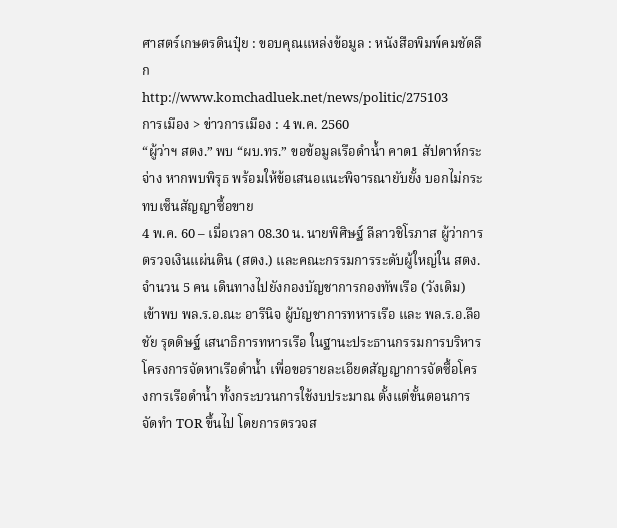ศาสตร์เกษตรดินปุ๋ย : ขอบคุณแหล่งข้อมูล : หนังสือพิมพ์คมชัดลึก
http://www.komchadluek.net/news/politic/275103
การเมือง > ข่าวการเมือง : 4 พ.ค. 2560
“ผู้ว่าฯ สตง.” พบ “ผบ.ทร.” ขอข้อมูลเรือดำน้ำ คาด1 สัปดาห์กระจ่าง หากพบพิรุธ พร้อมให้ข้อเสนอแนะพิจารณายับยั้ง บอกไม่กระทบเซ็นสัญญาซื้อขาย
4 พ.ค. 60 – เมื่อเวลา 08.30 น. นายพิศิษฐ์ ลีลาวชิโรภาส ผู้ว่าการตรวจเงินแผ่นดิน (สตง.) และคณะกรรมการระดับผู้ใหญ่ใน สตง.จำนวน 5 คน เดินทางไปยังกองบัญชาการกองทัพเรือ (วังเดิม) เข้าพบ พล.ร.อ.ณะ อารีนิจ ผู้บัญชาการทหารเรือ และ พล.ร.อ.ลือชัย รุดดิษฐ์ เสนาธิการทหารเรือ ในฐานะประธานกรรมการบริหารโครงการจัดหาเรือดำน้ำ เพื่อขอรายละเอียดสัญญาการจัดซื้อโครงการเรือดำน้ำ ทั้งกระบวนการใช้งบประมาณ ตั้งแต่ขั้นตอนการจัดทำ TOR ขึ้นไป โดยการตรวจส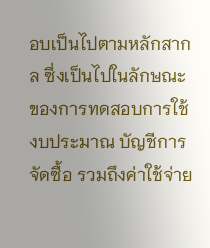อบเป็นไปตามหลักสากล ซึ่งเป็นไปในลักษณะของการทดสอบการใช้งบประมาณ บัญชีการจัดซื้อ รวมถึงค่าใช้จ่าย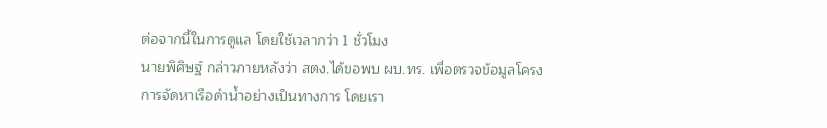ต่อจากนี้ในการดูแล โดยใช้เวลากว่า 1 ชั่วโมง
นายพิศิษฐ์ กล่าวภายหลังว่า สตง.ได้ขอพบ ผบ.ทร. เพื่อตรวจข้อมูลโครงการจัดหาเรือดำน้ำอย่างเป็นทางการ โดยเรา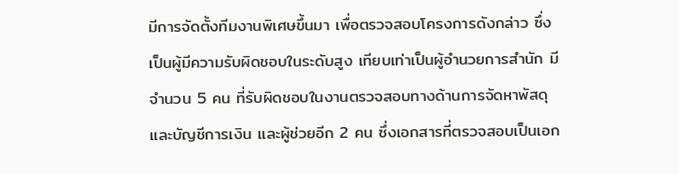มีการจัดตั้งทีมงานพิเศษขึ้นมา เพื่อตรวจสอบโครงการดังกล่าว ซึ่งเป็นผู้มีความรับผิดชอบในระดับสูง เทียบเท่าเป็นผู้อำนวยการสำนัก มีจำนวน 5 คน ที่รับผิดชอบในงานตรวจสอบทางด้านการจัดหาพัสดุ และบัญชีการเงิน และผู้ช่วยอีก 2 คน ซึ่งเอกสารที่ตรวจสอบเป็นเอก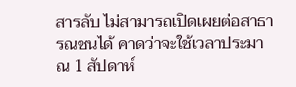สารลับ ไม่สามารถเปิดเผยต่อสาธารณชนได้ คาดว่าจะใช้เวลาประมาณ 1 สัปดาห์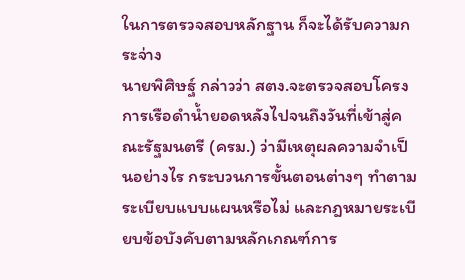ในการตรวจสอบหลักฐาน ก็จะได้รับความกระจ่าง
นายพิศิษฐ์ กล่าวว่า สตง.จะตรวจสอบโครงการเรือดำน้ำยอดหลังไปจนถึงวันที่เข้าสู่คณะรัฐมนตรี (ครม.) ว่ามีเหตุผลความจำเป็นอย่างไร กระบวนการขั้นตอนต่างๆ ทำตามระเบียบแบบแผนหรือไม่ และกฎหมายระเบียบข้อบังคับตามหลักเกณฑ์การ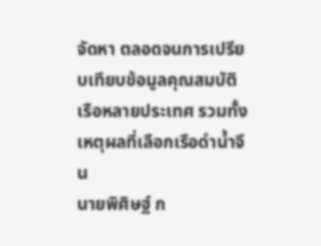จัดหา ตลอดจนการเปรียบเทียบข้อมูลคุณสมบัติเรือหลายประเทศ รวมทั้งเหตุผลที่เลือกเรือดำน้ำจีน
นายพิศิษฐ์ ก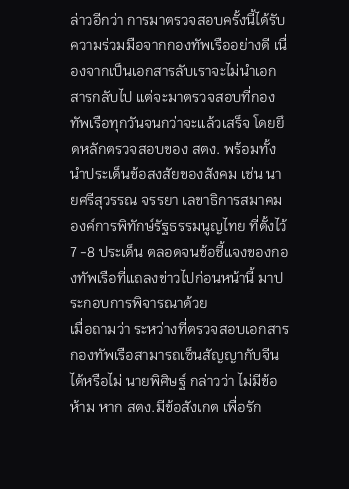ล่าวอีกว่า การมาตรวจสอบครั้งนี้ได้รับความร่วมมือจากกองทัพเรืออย่างดี เนื่องจากเป็นเอกสารลับเราจะไม่นำเอกสารกลับไป แต่จะมาตรวจสอบที่กองทัพเรือทุกวันจนกว่าจะแล้วเสร็จ โดยยึดหลักตรวจสอบของ สตง. พร้อมทั้งนำประเด็นข้อสงสัยของสังคม เช่น นายศรีสุวรรณ จรรยา เลขาธิการสมาคมองค์การพิทักษ์รัฐธรรมนูญไทย ที่ตั้งไว้ 7 -8 ประเด็น ตลอดจนข้อชี้แจงของกองทัพเรือที่แถลงข่าวไปก่อนหน้านี้ มาประกอบการพิจารณาด้วย
เมื่อถามว่า ระหว่างที่ตรวจสอบเอกสาร กองทัพเรือสามารถเซ็นสัญญากับจีน ได้หรือไม่ นายพิศิษฐ์ กล่าวว่า ไม่มีข้อห้าม หาก สตง.มีข้อสังเกต เพื่อรัก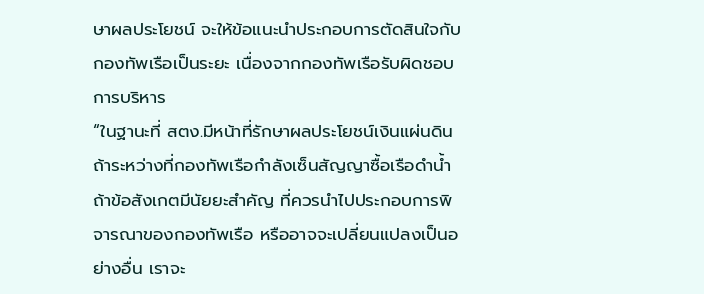ษาผลประโยชน์ จะให้ข้อแนะนำประกอบการตัดสินใจกับกองทัพเรือเป็นระยะ เนื่องจากกองทัพเรือรับผิดชอบการบริหาร
“ในฐานะที่ สตง.มีหน้าที่รักษาผลประโยชน์เงินแผ่นดิน ถ้าระหว่างที่กองทัพเรือกำลังเซ็นสัญญาซื้อเรือดำน้ำ ถ้าข้อสังเกตมีนัยยะสำคัญ ที่ควรนำไปประกอบการพิจารณาของกองทัพเรือ หรืออาจจะเปลี่ยนแปลงเป็นอย่างอื่น เราจะ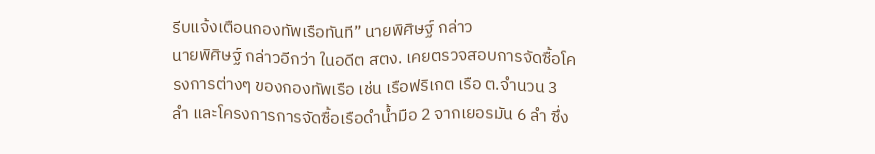รีบแจ้งเตือนกองทัพเรือทันที” นายพิศิษฐ์ กล่าว
นายพิศิษฐ์ กล่าวอีกว่า ในอดีต สตง. เคยตรวจสอบการจัดซื้อโครงการต่างๆ ของกองทัพเรือ เช่น เรือฟริเกต เรือ ต.จำนวน 3 ลำ และโครงการการจัดซื้อเรือดำน้ำมือ 2 จากเยอรมัน 6 ลำ ซึ่ง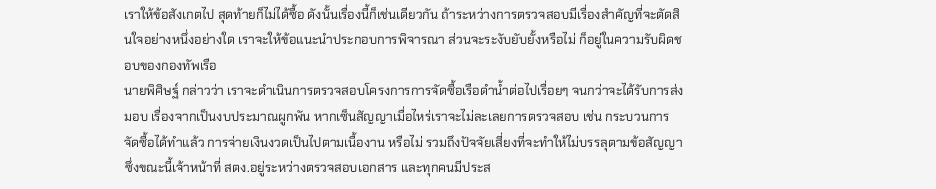เราให้ข้อสังเกตไป สุดท้ายก็ไม่ได้ซื้อ ดังนั้นเรื่องนี้ก็เช่นเดียวกัน ถ้าระหว่างการตรวจสอบมีเรื่องสำคัญที่จะตัดสินใจอย่างหนึ่งอย่างใด เราจะให้ข้อแนะนำประกอบการพิจารณา ส่วนจะระงับยับยั้งหรือไม่ ก็อยู่ในความรับผิดชอบของกองทัพเรือ
นายพิศิษฐ์ กล่าวว่า เราจะดำเนินการตรวจสอบโครงการการจัดซื้อเรือดำน้ำต่อไปเรื่อยๆ จนกว่าจะได้รับการส่งมอบ เรื่องจากเป็นงบประมาณผูกพัน หากเซ็นสัญญาเมื่อไหร่เราจะไม่ละเลยการตรวจสอบ เช่น กระบวนการจัดซื้อได้ทำแล้ว การจ่ายเงินงวดเป็นไปตามเนื้องาน หรือไม่ รวมถึงปัจจัยเสี่ยงที่จะทำให้ไม่บรรลุตามข้อสัญญา ซึ่งขณะนี้เจ้าหน้าที่ สตง.อยู่ระหว่างตรวจสอบเอกสาร และทุกคนมีประส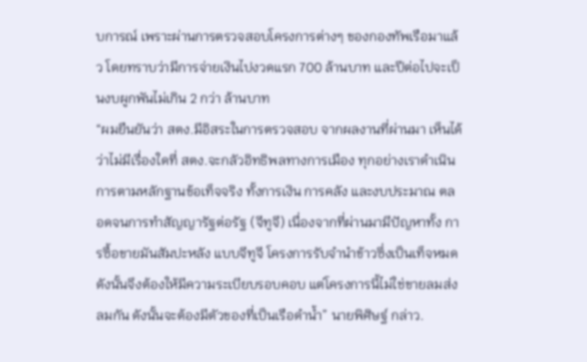บการณ์ เพราะผ่านการตรวจสอบโครงการต่างๆ ของกองทัพเรือมาแล้ว โดยทราบว่ามีการจ่ายเงินไปงวดแรก 700 ล้านบาท และปีต่อไปจะเป็นงบผูกพันไม่เกิน 2 กว่า ล้านบาท
“ผมยืนยันว่า สตง.มีอิสระในการตรวจสอบ จากผลงานที่ผ่านมา เห็นได้ว่าไม่มีเรื่องใดที่ สตง.จะกลัวอิทธิพลทางการเมือง ทุกอย่างเราดำเนินการตามหลักฐานข้อเท็จจริง ทั้งการเงิน การคลัง และงบประมาณ ตลอดจนการทำสัญญารัฐต่อรัฐ (จีทูจี) เนื่องจากที่ผ่านมามีปัญหาทั้ง การซื้อขายมันสัมปะหลัง แบบจีทูจี โครงการรับจำนำข้าวซึ่งเป็นเท็จหมด ดังนั้นจึงต้องให้มีความระเบียบรอบคอบ แต่โครงการนี้ไม่ใช่ขายลมส่งลมกัน ดังนั้นจะต้องมีตัวของที่เป็นเรือดำน้ำ” นายพิศิษฐ์ กล่าว.